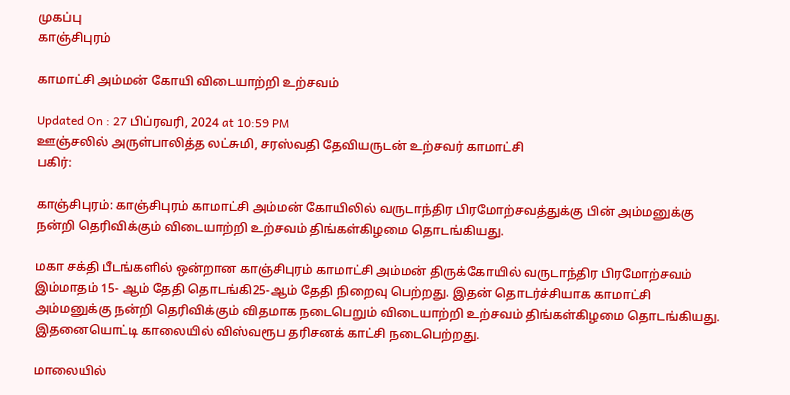முகப்பு
காஞ்சிபுரம்

காமாட்சி அம்மன் கோயி விடையாற்றி உற்சவம்

Updated On : 27 பிப்ரவரி, 2024 at 10:59 PM
ஊஞ்சலில் அருள்பாலித்த லட்சுமி, சரஸ்வதி தேவியருடன் உற்சவர் காமாட்சி
பகிர்:

காஞ்சிபுரம்: காஞ்சிபுரம் காமாட்சி அம்மன் கோயிலில் வருடாந்திர பிரமோற்சவத்துக்கு பின் அம்மனுக்கு நன்றி தெரிவிக்கும் விடையாற்றி உற்சவம் திங்கள்கிழமை தொடங்கியது.

மகா சக்தி பீடங்களில் ஒன்றான காஞ்சிபுரம் காமாட்சி அம்மன் திருக்கோயில் வருடாந்திர பிரமோற்சவம் இம்மாதம் 15- ஆம் தேதி தொடங்கி25-ஆம் தேதி நிறைவு பெற்றது. இதன் தொடர்ச்சியாக காமாட்சி அம்மனுக்கு நன்றி தெரிவிக்கும் விதமாக நடைபெறும் விடையாற்றி உற்சவம் திங்கள்கிழமை தொடங்கியது. இதனையொட்டி காலையில் விஸ்வரூப தரிசனக் காட்சி நடைபெற்றது.

மாலையில்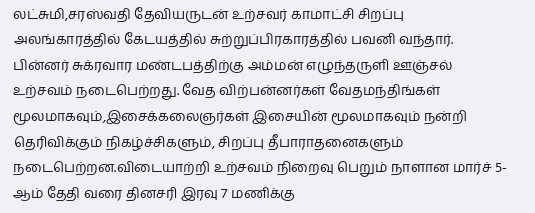லட்சுமி,சரஸ்வதி தேவியருடன் உற்சவர் காமாட்சி சிறப்பு அலங்காரத்தில் கேடயத்தில் சுற்றுப்பிரகாரத்தில் பவனி வந்தார். பின்னர் சுக்ரவார மண்டபத்திற்கு அம்மன் எழுந்தருளி ஊஞ்சல் உற்சவம் நடைபெற்றது. வேத விற்பன்னர்கள் வேதமந்திங்கள் மூலமாகவும்,இசைக்கலைஞர்கள் இசையின் மூலமாகவும் நன்றி தெரிவிக்கும் நிகழ்ச்சிகளும், சிறப்பு தீபாராதனைகளும் நடைபெற்றன.விடையாற்றி உற்சவம் நிறைவு பெறும் நாளான மார்ச் 5-ஆம் தேதி வரை தினசரி இரவு 7 மணிக்கு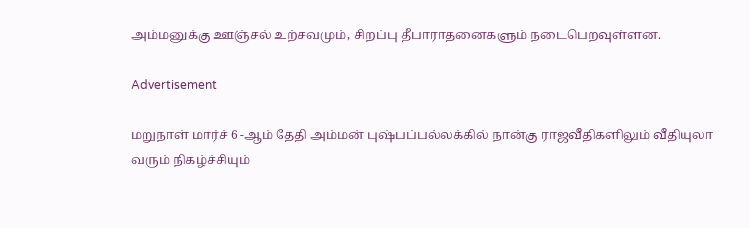அம்மனுக்கு ஊஞ்சல் உற்சவமும், சிறப்பு தீபாராதனைகளும் நடைபெறவுள்ளன.

Advertisement

மறுநாள் மார்ச் 6 -ஆம் தேதி அம்மன் புஷ்பப்பல்லக்கில் நான்கு ராஜவீதிகளிலும் வீதியுலா வரும் நிகழ்ச்சியும்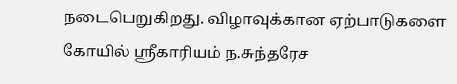நடைபெறுகிறது. விழாவுக்கான ஏற்பாடுகளை கோயில் ஸ்ரீகாரியம் ந.சுந்தரேச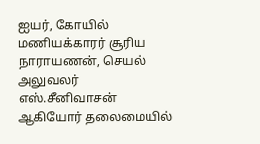ஐயர், கோயில் மணியக்காரர் சூரிய நாராயணன், செயல் அலுவலர் எஸ்.சீனிவாசன் ஆகியோர் தலைமையில்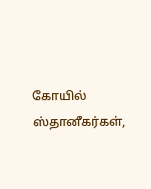கோயில் ஸ்தானீகர்கள்,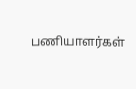பணியாளர்கள்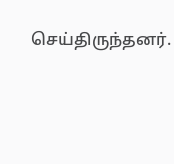செய்திருந்தனர்.